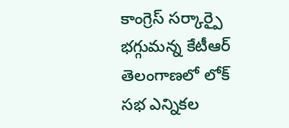కాంగ్రెస్ సర్కార్పై భగ్గుమన్న కేటీఆర్
తెలంగాణలో లోక్ సభ ఎన్నికల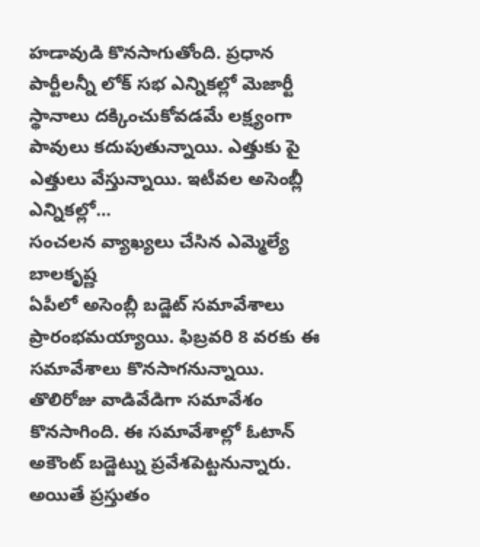హడావుడి కొనసాగుతోంది. ప్రధాన పార్టీలన్నీ లోక్ సభ ఎన్నికల్లో మెజార్టీ స్థానాలు దక్కించుకోవడమే లక్ష్యంగా పావులు కదుపుతున్నాయి. ఎత్తుకు పై ఎత్తులు వేస్తున్నాయి. ఇటీవల అసెంబ్లీ ఎన్నికల్లో...
సంచలన వ్యాఖ్యలు చేసిన ఎమ్మెల్యే బాలకృష్ణ
ఏపీలో అసెంబ్లీ బడ్జెట్ సమావేశాలు ప్రారంభమయ్యాయి. ఫిబ్రవరి 8 వరకు ఈ సమావేశాలు కొనసాగనున్నాయి. తొలిరోజు వాడివేడిగా సమావేశం కొనసాగింది. ఈ సమావేశాల్లో ఓటాన్ అకౌంట్ బడ్జెట్ను ప్రవేశపెట్టనున్నారు. అయితే ప్రస్తుతం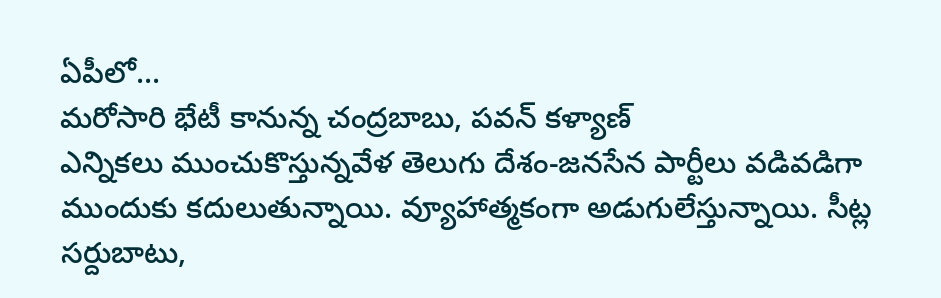ఏపీలో...
మరోసారి భేటీ కానున్న చంద్రబాబు, పవన్ కళ్యాణ్
ఎన్నికలు ముంచుకొస్తున్నవేళ తెలుగు దేశం-జనసేన పార్టీలు వడివడిగా ముందుకు కదులుతున్నాయి. వ్యూహాత్మకంగా అడుగులేస్తున్నాయి. సీట్ల సర్దుబాటు,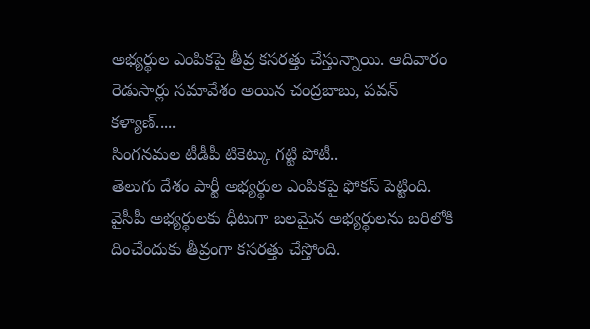అభ్యర్థుల ఎంపికపై తీవ్ర కసరత్తు చేస్తున్నాయి. ఆదివారం రెడుసార్లు సమావేశం అయిన చంద్రబాబు, పవన్ కళ్యాణ్.....
సింగనమల టీడీపీ టికెట్కు గట్టి పోటీ..
తెలుగు దేశం పార్టీ అభ్యర్థుల ఎంపికపై ఫోకస్ పెట్టింది. వైసీపీ అభ్యర్థులకు ధీటుగా బలమైన అభ్యర్థులను బరిలోకి దించేందుకు తీవ్రంగా కసరత్తు చేస్తోంది.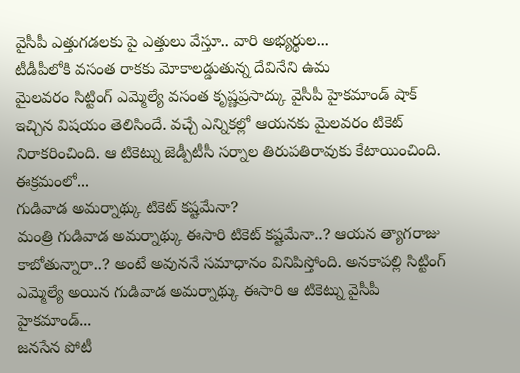వైసీపీ ఎత్తుగడలకు పై ఎత్తులు వేస్తూ.. వారి అభ్యర్థుల...
టీడీపీలోకి వసంత రాకకు మోకాలడ్డుతున్న దేవినేని ఉమ
మైలవరం సిట్టింగ్ ఎమ్మెల్యే వసంత కృష్ణప్రసాద్కు వైసీపీ హైకమాండ్ షాక్ ఇచ్చిన విషయం తెలిసిందే. వచ్చే ఎన్నికల్లో ఆయనకు మైలవరం టికెట్ నిరాకరించింది. ఆ టికెట్ను జెడ్పీటీసీ సర్నాల తిరుపతిరావుకు కేటాయించింది. ఈక్రమంలో...
గుడివాడ అమర్నాథ్కు టికెట్ కష్టమేనా?
మంత్రి గుడివాడ అమర్నాథ్కు ఈసారి టికెట్ కష్టమేనా..? ఆయన త్యాగరాజు కాబోతున్నారా..? అంటే అవుననే సమాధానం వినిపిస్తోంది. అనకాపల్లి సిట్టింగ్ ఎమ్మెల్యే అయిన గుడివాడ అమర్నాథ్కు ఈసారి ఆ టికెట్ను వైసీపీ హైకమాండ్...
జనసేన పోటీ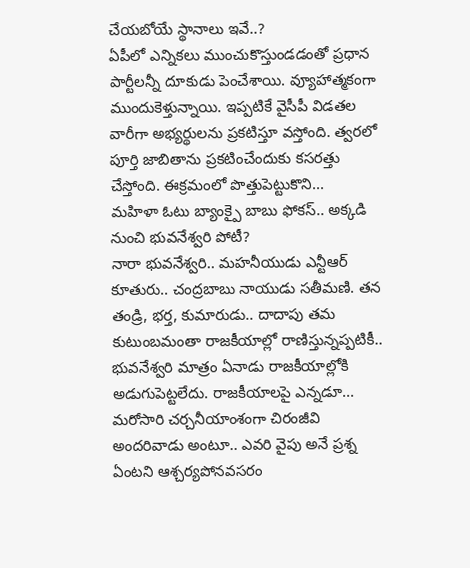చేయబోయే స్థానాలు ఇవే..?
ఏపీలో ఎన్నికలు ముంచుకొస్తుండడంతో ప్రధాన పార్టీలన్నీ దూకుడు పెంచేశాయి. వ్యూహాత్మకంగా ముందుకెళ్తున్నాయి. ఇప్పటికే వైసీపీ విడతల వారీగా అభ్యర్థులను ప్రకటిస్తూ వస్తోంది. త్వరలో పూర్తి జాబితాను ప్రకటించేందుకు కసరత్తు చేస్తోంది. ఈక్రమంలో పొత్తుపెట్టుకొని...
మహిళా ఓటు బ్యాంక్పై బాబు ఫోకస్.. అక్కడి నుంచి భువనేశ్వరి పోటీ?
నారా భువనేశ్వరి.. మహనీయుడు ఎన్టీఆర్ కూతురు.. చంద్రబాబు నాయుడు సతీమణి. తన తండ్రి, భర్త, కుమారుడు.. దాదాపు తమ కుటుంబమంతా రాజకీయాల్లో రాణిస్తున్నప్పటికీ.. భువనేశ్వరి మాత్రం ఏనాడు రాజకీయాల్లోకి అడుగుపెట్టలేదు. రాజకీయాలపై ఎన్నడూ...
మరోసారి చర్చనీయాంశంగా చిరంజీవి
అందరివాడు అంటూ.. ఎవరి వైపు అనే ప్రశ్న ఏంటని ఆశ్చర్యపోనవసరం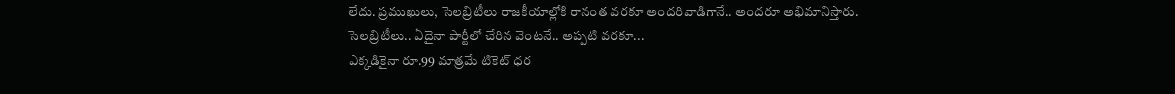లేదు. ప్రముఖులు, సెలబ్రిటీలు రాజకీయాల్లోకి రానంత వరకూ అందరివాడిగానే.. అందరూ అభిమానిస్తారు. సెలబ్రిటీలు.. ఏదైనా పార్టీలో చేరిన వెంటనే.. అప్పటి వరకూ...
ఎక్కడికైనా రూ.99 మాత్రమే టికెట్ ధర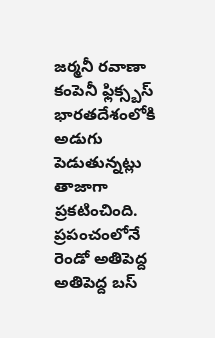జర్మనీ రవాణా కంపెనీ ఫ్లిక్స్బస్ భారతదేశంలోకి అడుగు పెడుతున్నట్లు తాజాగా ప్రకటించింది. ప్రపంచంలోనే రెండో అతిపెద్ద అతిపెద్ద బస్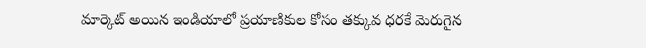మార్కెట్ అయిన ఇండియాలో ప్రయాణికుల కోసం తక్కువ ధరకే మెరుగైన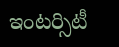ఇంటర్సిటీ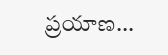ప్రయాణ...